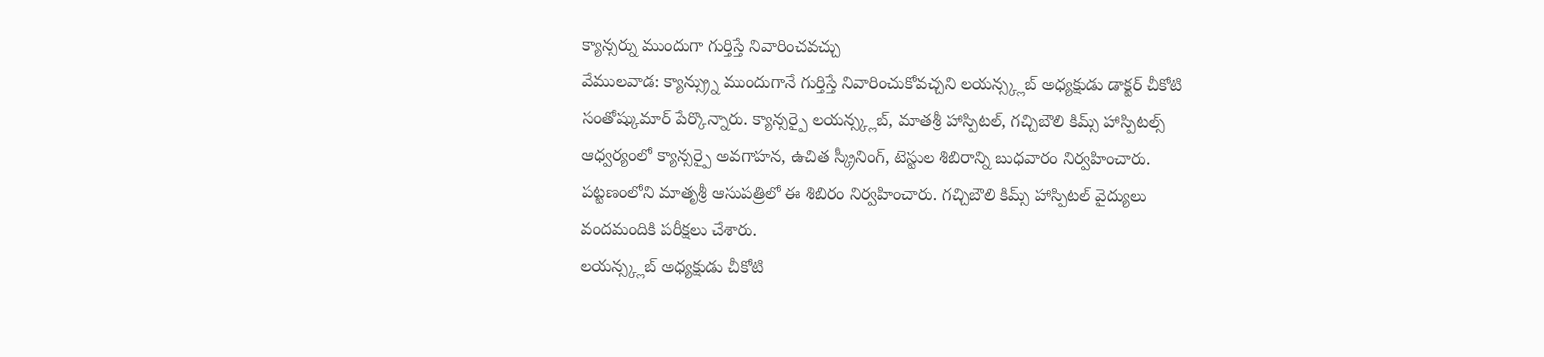క్యాన్సర్ను ముందుగా గుర్తిస్తే నివారించవచ్చు
వేములవాడ: క్యాన్స్ర్ను ముందుగానే గుర్తిస్తే నివారించుకోవచ్చని లయన్స్క్లబ్ అధ్యక్షుడు డాక్టర్ చీకోటి సంతోష్కుమార్ పేర్కొన్నారు. క్యాన్సర్పై లయన్స్క్లబ్, మాతశ్రీ హాస్పిటల్, గచ్చిబౌలి కిమ్స్ హాస్పిటల్స్ ఆధ్వర్యంలో క్యాన్సర్పై అవగాహన, ఉచిత స్క్రీనింగ్, టెస్టుల శిబిరాన్ని బుధవారం నిర్వహించారు. పట్టణంలోని మాతృశ్రీ ఆసుపత్రిలో ఈ శిబిరం నిర్వహించారు. గచ్చిబౌలి కిమ్స్ హాస్పిటల్ వైద్యులు వందమందికి పరీక్షలు చేశారు.
లయన్స్క్లబ్ అధ్యక్షుడు చీకోటి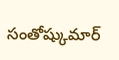సంతోష్కుమార్